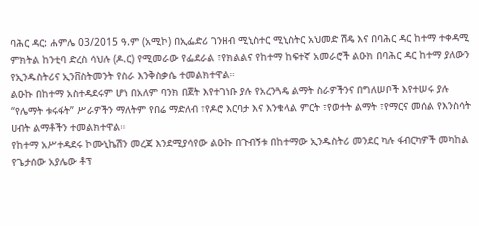ባሕር ዳር: ሐምሌ 03/2015 ዓ.ም (አሚኮ) በኢፌድሪ ገንዘብ ሚኒስተር ሚኒስትር አህመድ ሽዴ እና በባሕር ዳር ከተማ ተቀዳሚ ምክትል ከንቲባ ድረስ ሳህሉ (ዶ.ር) የሚመራው የፌደራል ፣የክልልና የከተማ ከፍተኛ አመራሮች ልዑክ በባሕር ዳር ከተማ ያለውን የኢንዱስትሪና ኢንቨስትመንት የስራ እንቅስቃሴ ተመልክተዋል።
ልዑኩ በከተማ አስተዳደሩም ሆነ በአለም ባንክ በጀት እየተገነቡ ያሉ የአረንጓዴ ልማት ስራዎችንና በግለሠቦች እየተሠሩ ያሉ “የሌማት ቱሩፋት” ሥራዎችን ማለትም የበሬ ማድለብ ፣የዶሮ እርባታ እና እንቁላል ምርት ፣የወተት ልማት ፣የማርና መሰል የእንስሳት ሀብት ልማቶችን ተመልክተዋል።
የከተማ አሥተዳደሩ ኮሙኒኬሽን መረጃ እንደሚያሳየው ልዑኩ በጉብኝቱ በከተማው ኢንዱስትሪ መንደር ካሉ ፋብርካዎች መካከል የጌታሰው አያሌው ቶፕ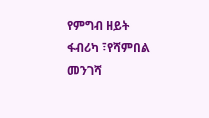የምግብ ዘይት ፋብሪካ ፣የሻምበል መንገሻ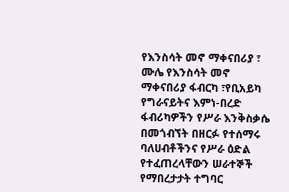የእንስሳት መኖ ማቀናበሪያ ፣ ሙሌ የእንስሳት መኖ ማቀናበሪያ ፋብርካ ፣የቢአይካ የግራናይትና እምነ-በረድ ፋብሪካዎችን የሥራ እንቅስቃሴ በመጎብኘት በዘርፉ የተሰማሩ ባለሀብቶችንና የሥራ ዕድል የተፈጠረላቸውን ሠራተኞች የማበረታታት ተግባር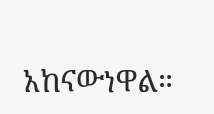አከናውነዋል።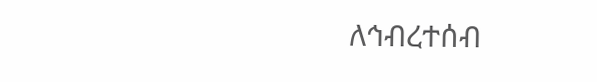ለኅብረተሰብ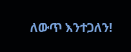ለውጥ እንተጋለን!